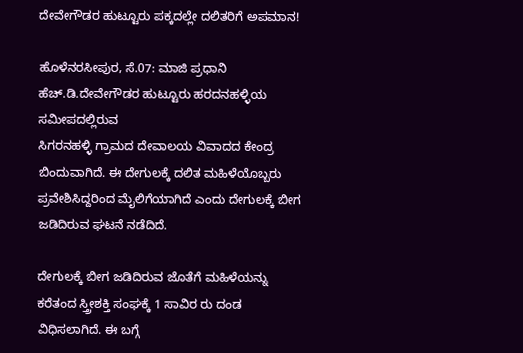ದೇವೇಗೌಡರ ಹುಟ್ಟೂರು ಪಕ್ಕದಲ್ಲೇ ದಲಿತರಿಗೆ ಅಪಮಾನ!

ಹೊಳೆನರಸೀಪುರ, ಸೆ.07: ಮಾಜಿ ಪ್ರಧಾನಿ ಹೆಚ್.ಡಿ.ದೇವೇಗೌಡರ ಹುಟ್ಟೂರು ಹರದನಹಳ್ಳಿಯ ಸಮೀಪದಲ್ಲಿರುವ
ಸಿಗರನಹಳ್ಳಿ ಗ್ರಾಮದ ದೇವಾಲಯ ವಿವಾದದ ಕೇಂದ್ರ ಬಿಂದುವಾಗಿದೆ. ಈ ದೇಗುಲಕ್ಕೆ ದಲಿತ ಮಹಿಳೆಯೊಬ್ಬರು ಪ್ರವೇಶಿಸಿದ್ದರಿಂದ ಮೈಲಿಗೆಯಾಗಿದೆ ಎಂದು ದೇಗುಲಕ್ಕೆ ಬೀಗ ಜಡಿದಿರುವ ಘಟನೆ ನಡೆದಿದೆ.

ದೇಗುಲಕ್ಕೆ ಬೀಗ ಜಡಿದಿರುವ ಜೊತೆಗೆ ಮಹಿಳೆಯನ್ನು ಕರೆತಂದ ಸ್ತ್ರೀಶಕ್ತಿ ಸಂಘಕ್ಕೆ 1 ಸಾವಿರ ರು ದಂಡ ವಿಧಿಸಲಾಗಿದೆ. ಈ ಬಗ್ಗೆ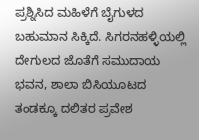ಪ್ರಶ್ನಿಸಿದ ಮಹಿಳೆಗೆ ಬೈಗುಳದ ಬಹುಮಾನ ಸಿಕ್ಕಿದೆ. ಸಿಗರನಹಳ್ಳಿಯಲ್ಲಿ ದೇಗುಲದ ಜೊತೆಗೆ ಸಮುದಾಯ ಭವನ, ಶಾಲಾ ಬಿಸಿಯೂಟದ ತಂಡಕ್ಕೂ ದಲಿತರ ಪ್ರವೇಶ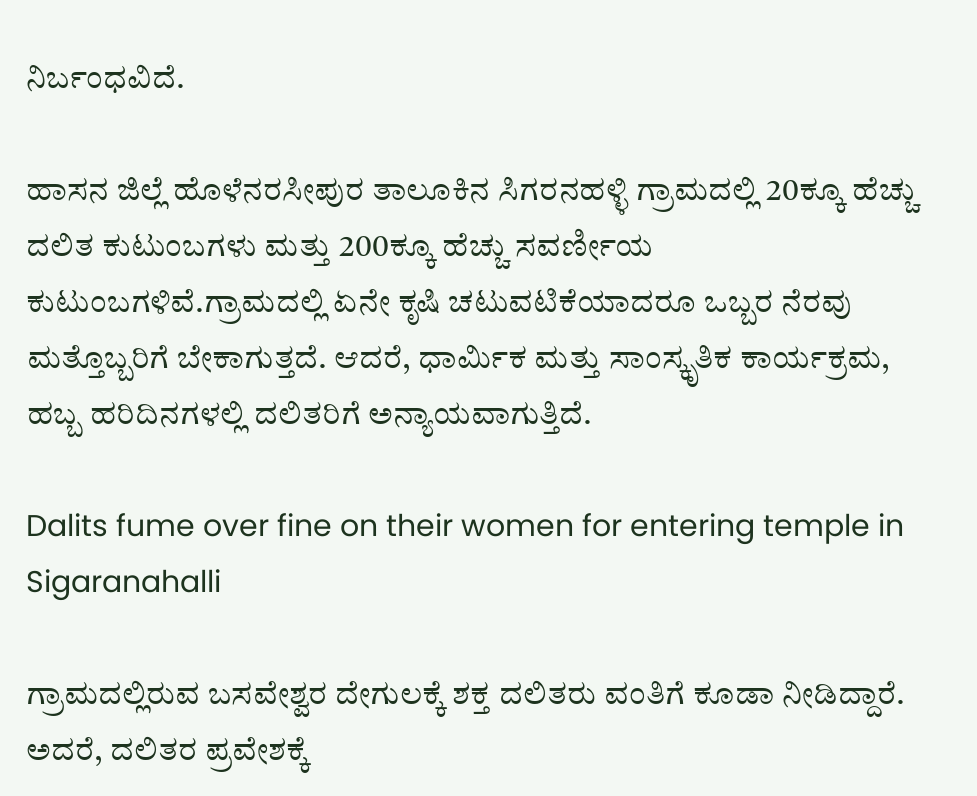ನಿರ್ಬಂಧವಿದೆ.

ಹಾಸನ ಜಿಲ್ಲೆ ಹೊಳೆನರಸೀಪುರ ತಾಲೂಕಿನ ಸಿಗರನಹಳ್ಳಿ ಗ್ರಾಮದಲ್ಲಿ 20ಕ್ಕೂ ಹೆಚ್ಚು ದಲಿತ ಕುಟುಂಬಗಳು ಮತ್ತು 200ಕ್ಕೂ ಹೆಚ್ಚು ಸವರ್ಣೀಯ ಕುಟುಂಬಗಳಿವೆ.ಗ್ರಾಮದಲ್ಲಿ ಏನೇ ಕೃಷಿ ಚಟುವಟಿಕೆಯಾದರೂ ಒಬ್ಬರ ನೆರವು ಮತ್ತೊಬ್ಬರಿಗೆ ಬೇಕಾಗುತ್ತದೆ. ಆದರೆ, ಧಾರ್ಮಿಕ ಮತ್ತು ಸಾಂಸ್ಕೃತಿಕ ಕಾರ್ಯಕ್ರಮ, ಹಬ್ಬ ಹರಿದಿನಗಳಲ್ಲಿ ದಲಿತರಿಗೆ ಅನ್ಯಾಯವಾಗುತ್ತಿದೆ.

Dalits fume over fine on their women for entering temple in Sigaranahalli

ಗ್ರಾಮದಲ್ಲಿರುವ ಬಸವೇಶ್ವರ ದೇಗುಲಕ್ಕೆ ಶಕ್ತ ದಲಿತರು ವಂತಿಗೆ ಕೂಡಾ ನೀಡಿದ್ದಾರೆ. ಅದರೆ, ದಲಿತರ ಪ್ರವೇಶಕ್ಕೆ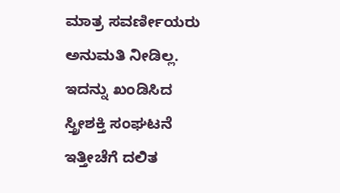ಮಾತ್ರ ಸವರ್ಣೀಯರು ಅನುಮತಿ ನೀಡಿಲ್ಲ. ಇದನ್ನು ಖಂಡಿಸಿದ ಸ್ತ್ರೀಶಕ್ತಿ ಸಂಘಟನೆ ಇತ್ತೀಚೆಗೆ ದಲಿತ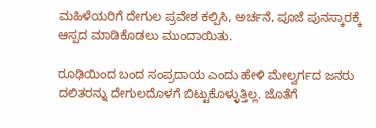ಮಹಿಳೆಯರಿಗೆ ದೇಗುಲ ಪ್ರವೇಶ ಕಲ್ಪಿಸಿ, ಅರ್ಚನೆ, ಪೂಜೆ ಪುನಸ್ಕಾರಕ್ಕೆ ಆಸ್ಪದ ಮಾಡಿಕೊಡಲು ಮುಂದಾಯಿತು.

ರೂಢಿಯಿಂದ ಬಂದ ಸಂಪ್ರದಾಯ ಎಂದು ಹೇಳಿ ಮೇಲ್ವರ್ಗದ ಜನರು ದಲಿತರನ್ನು ದೇಗುಲದೊಳಗೆ ಬಿಟ್ಟುಕೊಳ್ಳುತ್ತಿಲ್ಲ. ಜೊತೆಗೆ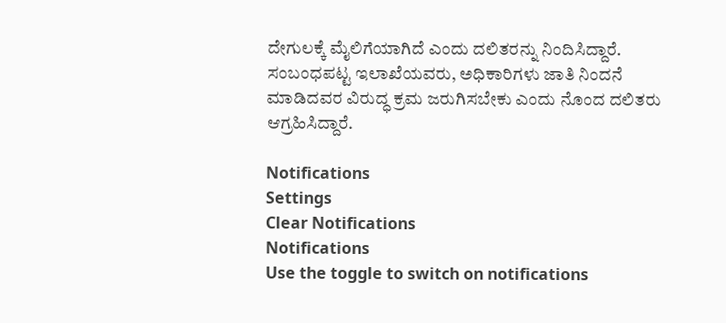ದೇಗುಲಕ್ಕೆ ಮೈಲಿಗೆಯಾಗಿದೆ ಎಂದು ದಲಿತರನ್ನು ನಿಂದಿಸಿದ್ದಾರೆ. ಸಂಬಂಧಪಟ್ಟ ಇಲಾಖೆಯವರು, ಅಧಿಕಾರಿಗಳು ಜಾತಿ ನಿಂದನೆ ಮಾಡಿದವರ ವಿರುದ್ಧ ಕ್ರಮ ಜರುಗಿಸಬೇಕು ಎಂದು ನೊಂದ ದಲಿತರು ಆಗ್ರಹಿಸಿದ್ದಾರೆ.

Notifications
Settings
Clear Notifications
Notifications
Use the toggle to switch on notifications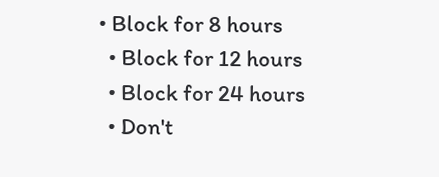• Block for 8 hours
  • Block for 12 hours
  • Block for 24 hours
  • Don't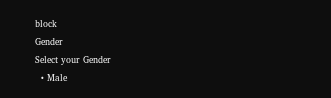block
Gender
Select your Gender
  • Male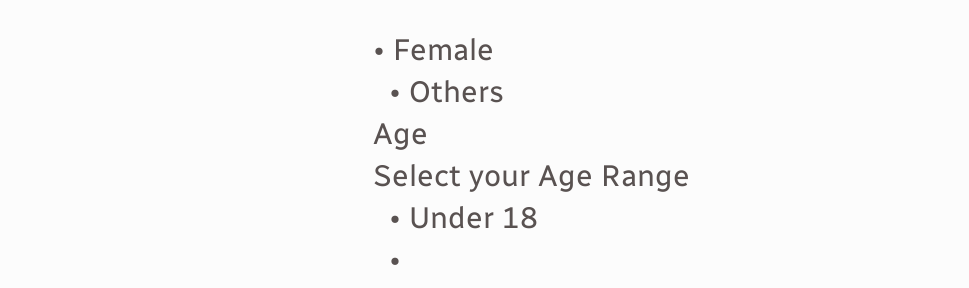• Female
  • Others
Age
Select your Age Range
  • Under 18
  •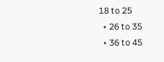18 to 25
  • 26 to 35
  • 36 to 45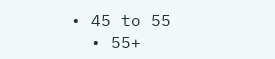• 45 to 55
  • 55+